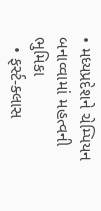• મધ્યપ્રદેશને ચેમ્પિયન બનાવ્વામાં મહત્વની ભુમિકા
  • ફર્સ્ટ-ક્લાસ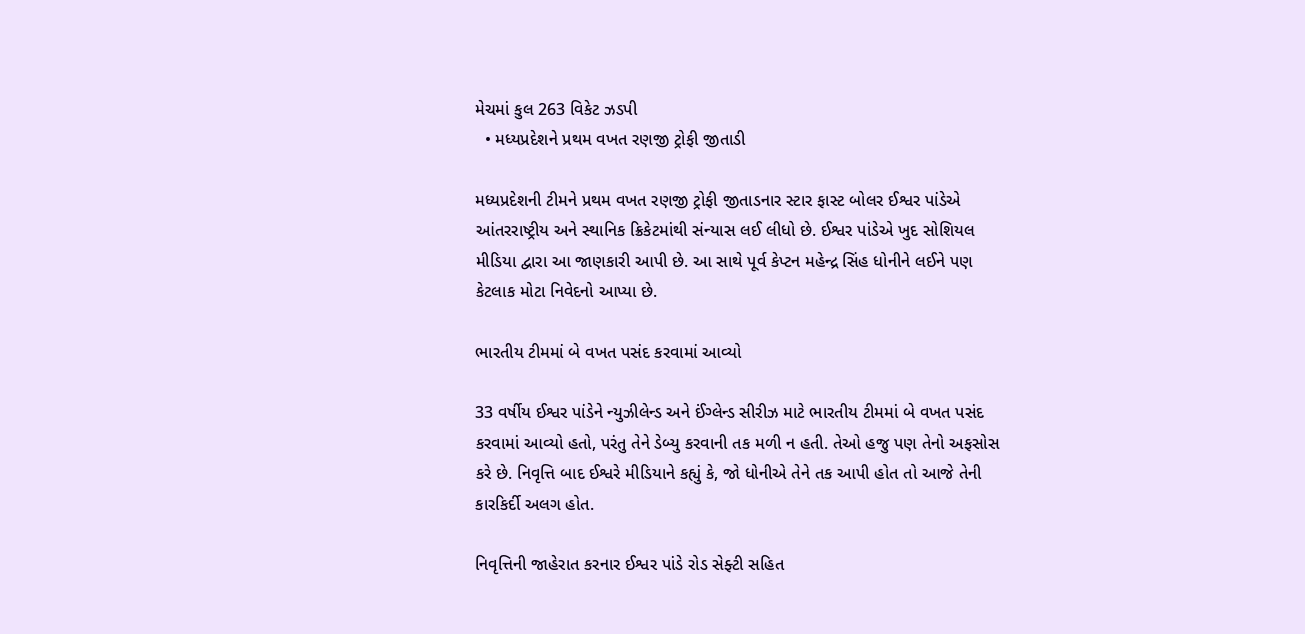મેચમાં કુલ 263 વિકેટ ઝડપી
  • મધ્યપ્રદેશને પ્રથમ વખત રણજી ટ્રોફી જીતાડી

મધ્યપ્રદેશની ટીમને પ્રથમ વખત રણજી ટ્રોફી જીતાડનાર સ્ટાર ફાસ્ટ બોલર ઈશ્વર પાંડેએ આંતરરાષ્ટ્રીય અને સ્થાનિક ક્રિકેટમાંથી સંન્યાસ લઈ લીધો છે. ઈશ્વર પાંડેએ ખુદ સોશિયલ મીડિયા દ્વારા આ જાણકારી આપી છે. આ સાથે પૂર્વ કેપ્ટન મહેન્દ્ર સિંહ ધોનીને લઈને પણ કેટલાક મોટા નિવેદનો આપ્યા છે.

ભારતીય ટીમમાં બે વખત પસંદ કરવામાં આવ્યો

33 વર્ષીય ઈશ્વર પાંડેને ન્યુઝીલેન્ડ અને ઈંગ્લેન્ડ સીરીઝ માટે ભારતીય ટીમમાં બે વખત પસંદ કરવામાં આવ્યો હતો, પરંતુ તેને ડેબ્યુ કરવાની તક મળી ન હતી. તેઓ હજુ પણ તેનો અફસોસ કરે છે. નિવૃત્તિ બાદ ઈશ્વરે મીડિયાને કહ્યું કે, જો ધોનીએ તેને તક આપી હોત તો આજે તેની કારકિર્દી અલગ હોત.

નિવૃત્તિની જાહેરાત કરનાર ઈશ્વર પાંડે રોડ સેફ્ટી સહિત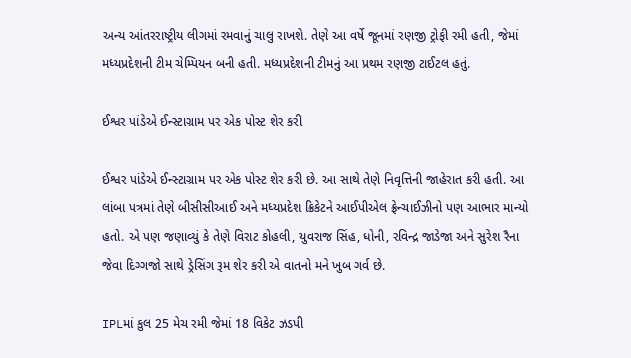અન્ય આંતરરાષ્ટ્રીય લીગમાં રમવાનું ચાલુ રાખશે. તેણે આ વર્ષે જૂનમાં રણજી ટ્રોફી રમી હતી, જેમાં મધ્યપ્રદેશની ટીમ ચેમ્પિયન બની હતી. મધ્યપ્રદેશની ટીમનું આ પ્રથમ રણજી ટાઈટલ હતું.

ઈશ્વર પાંડેએ ઈન્સ્ટાગ્રામ પર એક પોસ્ટ શેર કરી

ઈશ્વર પાંડેએ ઈન્સ્ટાગ્રામ પર એક પોસ્ટ શેર કરી છે. આ સાથે તેણે નિવૃત્તિની જાહેરાત કરી હતી. આ લાંબા પત્રમાં તેણે બીસીસીઆઈ અને મધ્યપ્રદેશ ક્રિકેટને આઈપીએલ ફ્રેન્ચાઈઝીનો પણ આભાર માન્યો હતો. એ પણ જણાવ્યું કે તેણે વિરાટ કોહલી, યુવરાજ સિંહ, ધોની, રવિન્દ્ર જાડેજા અને સુરેશ રૈના જેવા દિગ્ગજો સાથે ડ્રેસિંગ રૂમ શેર કરી એ વાતનો મને ખુબ ગર્વ છે.

IPLમાં કુલ 25 મેચ રમી જેમાં 18 વિકેટ ઝડપી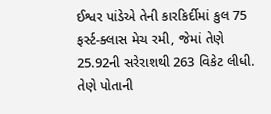ઈશ્વર પાંડેએ તેની કારકિર્દીમાં કુલ 75 ફર્સ્ટ-ક્લાસ મેચ રમી, જેમાં તેણે 25.92ની સરેરાશથી 263 વિકેટ લીધી. તેણે પોતાની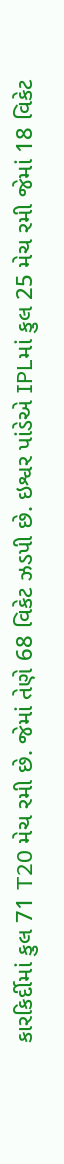કારકિર્દીમાં કુલ 71 T20 મેચ રમી છે. જેમાં તેણે 68 વિકેટ ઝડપી છે. ઇશ્વર પાંડેએ IPLમાં કુલ 25 મેચ રમી જેમાં 18 વિકેટ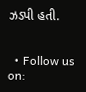ઝડપી હતી.


  • Follow us on: